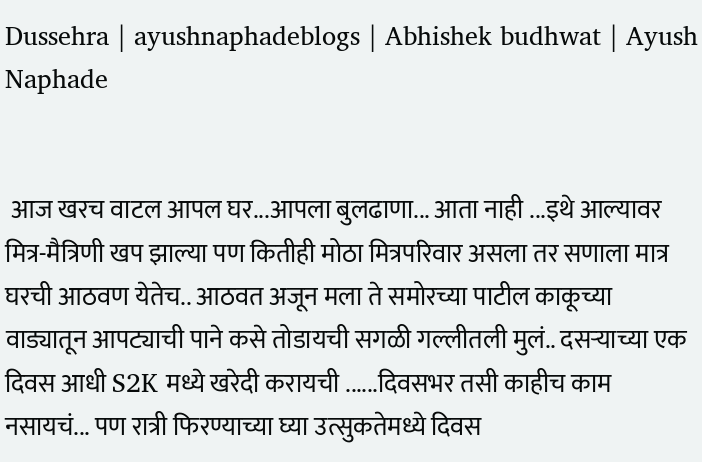Dussehra | ayushnaphadeblogs | Abhishek budhwat | Ayush Naphade


 आज खरच वाटल आपल घर...आपला बुलढाणा... आता नाही ...इथे आल्यावर मित्र-मैत्रिणी खप झाल्या पण कितीही मोठा मित्रपरिवार असला तर सणाला मात्र घरची आठवण येतेच.. आठवत अजून मला ते समोरच्या पाटील काकूच्या वाड्यातून आपट्याची पाने कसे तोडायची सगळी गल्लीतली मुलं.. दसऱ्याच्या एक दिवस आधी S2K मध्ये खरेदी करायची ......दिवसभर तसी काहीच काम नसायचं... पण रात्री फिरण्याच्या घ्या उत्सुकतेमध्ये दिवस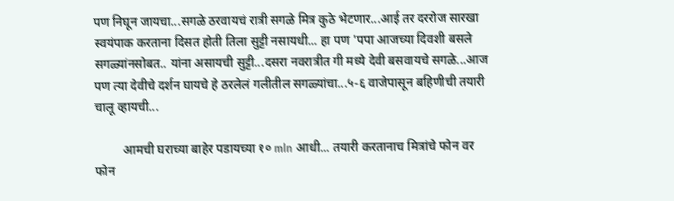पण निघून जायचा...सगळे ठरवायचं रात्री सगळे मित्र कुठे भेटणार...आई तर दररोज सारखा स्वयंपाक करताना दिसत होती तिला सुट्टी नसायधी... हा पण 'पपा आजच्या दिवशी बसले सगळ्यांनसोबत.. यांना असायची सुट्टी...दसरा नवरात्रीत गी मध्ये देवी बसवायचे सगळे...आज पण त्या देवीचे दर्शन घायचे हे ठरलेलं गलीतील सगळ्यांचा...५-६ वाजेपासून बहिणीची तयारी चालू व्हायची...

         आमची घराच्या बाहेर पडायच्या १० mln आधी... तयारी करतानाच मित्रांचे फोन वर फोन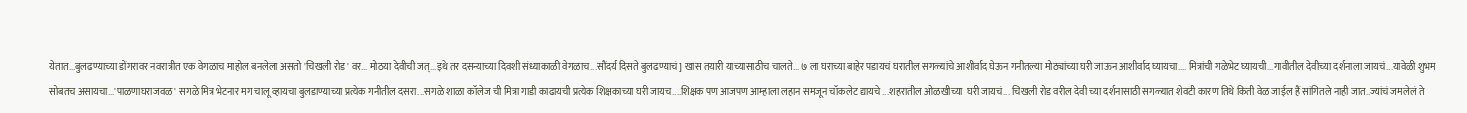येतात...बुलढण्याच्या डोंगरावर नवरात्रीत एक वेगळाच माहोल बनलेला असतो 'चिखली रोड' वर... मोठया देवीची जत्...इथे तर दसन्याच्या दिवशी संध्याकाळी वेगळाच...सौंदर्य दिसते बुलढण्याचं] खास तयारी याच्यासाठीच चालते... ७ ला घराच्या बाहेर पडायचं घरातील सगळ्यांचे आशीर्वाद घेऊन गनीतल्या मोठ्यांच्या घरी जाऊन आशीर्वाद घ्यायचा.... मित्रांची गळेभेट घ्यायची...गावीतील देवीच्या दर्शनाला जायचं...यावेळी शुभम सोबतच असायचा...'पाळणाघराजवळ' सगळे मित्र भेटनार मग चालू व्हायचा बुलडाण्याच्या प्रत्येक गनीतील दसरा...सगळे शाळा कॉलेज ची मित्रा गाडी काढायची प्रत्येक शिक्षकाच्या घरी जायच....शिक्षक पण आजपण आम्हाला लहान समजून चॉकलेट द्यायचे ...शहरातील ओळखीच्या  घरी जायचं... चिखली रोड वरील देवी च्या दर्शनासाठी सगळ्यात शेवटी कारण तिथे किती वेळ जाईल हैं सांगितले नाही जात..ज्यांचं जमलेलं ते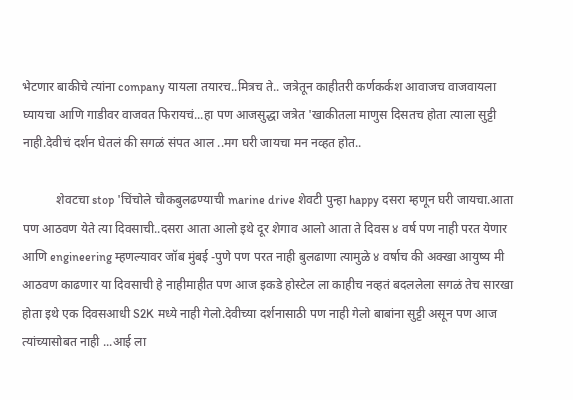भेटणार बाकीचे त्यांना company यायला तयारच..मित्रच ते.. जत्रेतून काहीतरी कर्णकर्कश आवाजच वाजवायला घ्यायचा आणि गाडीवर वाजवत फिरायचं...हा पण आजसुद्धा जत्रेत 'खाकीतला माणुस दिसतच होता त्याला सुट्टी नाही.देवीचं दर्शन घेतलं की सगळं संपत आल ..मग घरी जायचा मन नव्हत होत..

           शेवटचा stop 'चिंचोले चौकबुलढण्याची marine drive शेवटी पुन्हा happy दसरा म्हणून घरी जायचा.आता पण आठवण येते त्या दिवसाची..दसरा आता आलो इथे दूर शेगाव आलो आता ते दिवस ४ वर्ष पण नाही परत येणार आणि engineering म्हणल्यावर जॉब मुंबई -पुणे पण परत नाही बुलढाणा त्यामुळे ४ वर्षाच की अक्खा आयुष्य मी आठवण काढणार या दिवसाची हे नाहीमाहीत पण आज इकडे होस्टेल ला काहीच नव्हतं बदललेला सगळं तेच सारखा होता इथे एक दिवसआधी S2K मध्ये नाही गेलो.देवीच्या दर्शनासाठी पण नाही गेलो बाबांना सुट्टी असून पण आज त्यांच्यासोबत नाही ...आई ला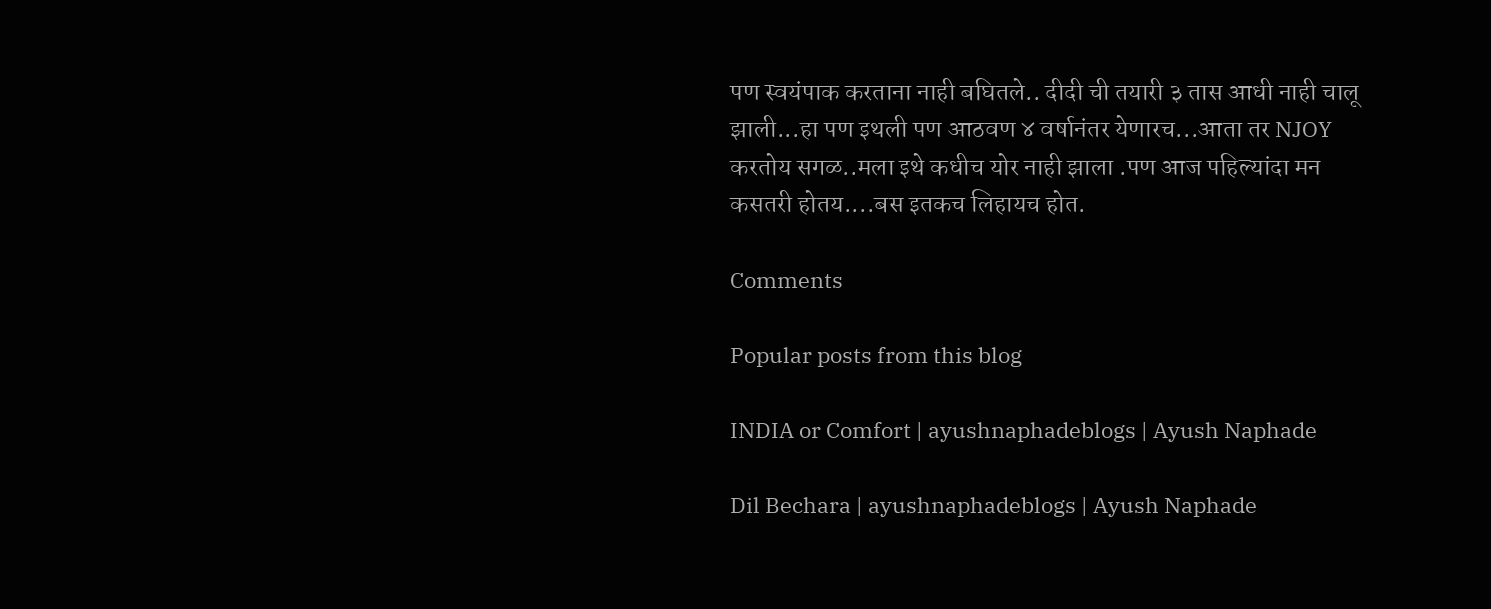पण स्वयंपाक करताना नाही बघितले.. दीदी ची तयारी ३ तास आधी नाही चालू झाली...हा पण इथली पण आठवण ४ वर्षानंतर येणारच...आता तर NJOY करतोय सगळ..मला इथे कधीच योर नाही झाला .पण आज पहिल्यांदा मन कसतरी होतय....बस इतकच लिहायच होत.

Comments

Popular posts from this blog

INDIA or Comfort | ayushnaphadeblogs | Ayush Naphade

Dil Bechara | ayushnaphadeblogs | Ayush Naphade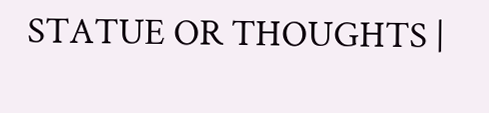STATUE OR THOUGHTS |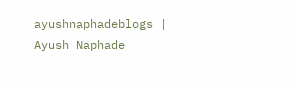ayushnaphadeblogs | Ayush Naphade